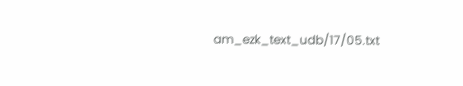am_ezk_text_udb/17/05.txt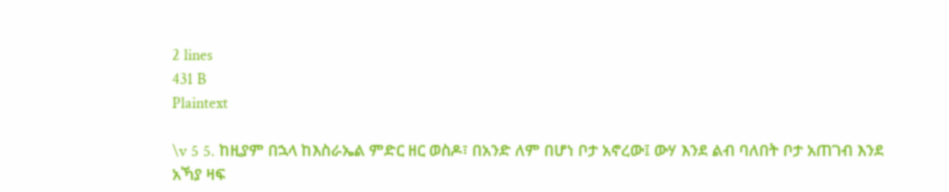2 lines
431 B
Plaintext

\v 5 5. ከዚያም በኋላ ከእስራኤል ምድር ዘር ወስዶ፣ በአንድ ለም በሆነ ቦታ አኖረው፤ ውሃ እንደ ልብ ባለበት ቦታ አጠገብ እንደ አኻያ ዛፍ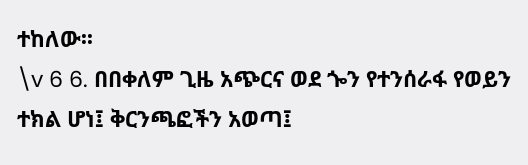ተከለው፡፡
\v 6 6. በበቀለም ጊዜ አጭርና ወደ ጐን የተንሰራፋ የወይን ተክል ሆነ፤ ቅርንጫፎችን አወጣ፤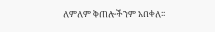ለምለም ቅጠሎችንም አበቀለ፡፡